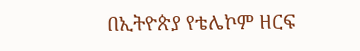በኢትዮጵያ የቴሌኮም ዘርፍ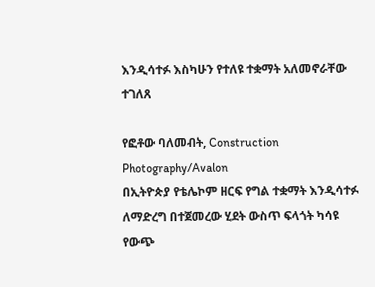እንዲሳተፉ እስካሁን የተለዩ ተቋማት አለመኖራቸው ተገለጸ

የፎቶው ባለመብት, Construction Photography/Avalon
በኢትዮጵያ የቴሌኮም ዘርፍ የግል ተቋማት እንዲሳተፉ ለማድረግ በተጀመረው ሂደት ውስጥ ፍላጎት ካሳዩ የውጭ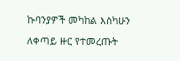ኩባንያዎች መካከል እስካሁን ለቀጣይ ዙር የተመረጡት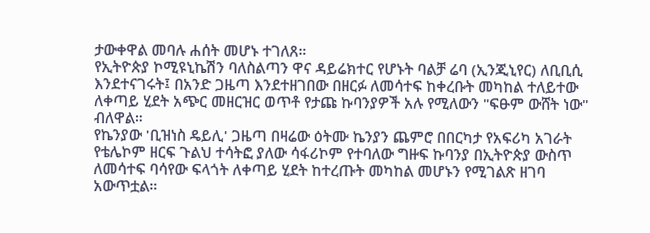ታውቀዋል መባሉ ሐሰት መሆኑ ተገለጸ።
የኢትዮጵያ ኮሚዩኒኬሽን ባለስልጣን ዋና ዳይሬክተር የሆኑት ባልቻ ሬባ (ኢንጂኒየር) ለቢቢሲ እንደተናገሩት፤ በአንድ ጋዜጣ እንደተዘገበው በዘርፉ ለመሳተፍ ከቀረቡት መካከል ተለይተው ለቀጣይ ሂደት አጭር መዘርዝር ወጥቶ የታጩ ኩባንያዎች አሉ የሚለውን "ፍፁም ውሸት ነው" ብለዋል።
የኬንያው 'ቢዝነስ ዴይሊ' ጋዜጣ በዛሬው ዕትሙ ኬንያን ጨምሮ በበርካታ የአፍሪካ አገራት የቴሌኮም ዘርፍ ጉልህ ተሳትፎ ያለው ሳፋሪኮም የተባለው ግዙፍ ኩባንያ በኢትዮጵያ ውስጥ ለመሳተፍ ባሳየው ፍላጎት ለቀጣይ ሂደት ከተረጡት መካከል መሆኑን የሚገልጽ ዘገባ አውጥቷል።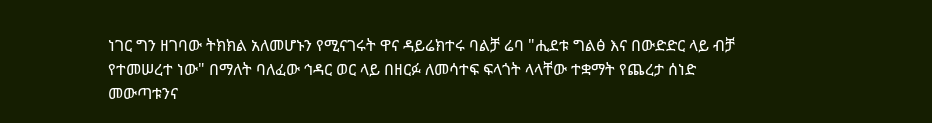ነገር ግን ዘገባው ትክክል አለመሆኑን የሚናገሩት ዋና ዳይሬክተሩ ባልቻ ሬባ "ሒደቱ ግልፅ እና በውድድር ላይ ብቻ የተመሠረተ ነው" በማለት ባለፈው ኅዳር ወር ላይ በዘርፉ ለመሳተፍ ፍላጎት ላላቸው ተቋማት የጨረታ ሰነድ መውጣቱንና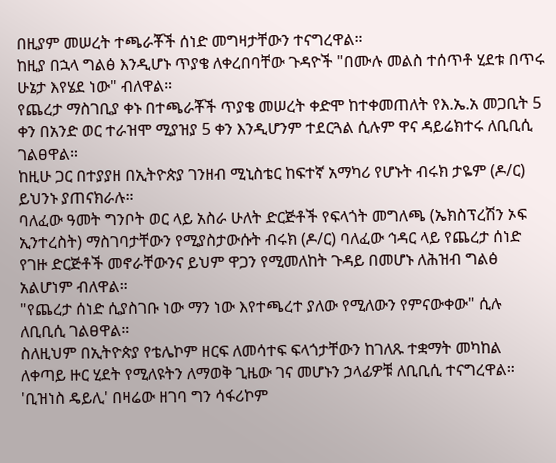በዚያም መሠረት ተጫራቾች ሰነድ መግዛታቸውን ተናግረዋል።
ከዚያ በኋላ ግልፅ እንዲሆኑ ጥያቄ ለቀረበባቸው ጉዳዮች "በሙሉ መልስ ተሰጥቶ ሂደቱ በጥሩ ሁኔታ እየሄደ ነው" ብለዋል።
የጨረታ ማስገቢያ ቀኑ በተጫራቾች ጥያቄ መሠረት ቀድሞ ከተቀመጠለት የእ.ኤ.አ መጋቢት 5 ቀን በአንድ ወር ተራዝሞ ሚያዝያ 5 ቀን እንዲሆንም ተደርጓል ሲሉም ዋና ዳይሬክተሩ ለቢቢሲ ገልፀዋል።
ከዚሁ ጋር በተያያዘ በኢትዮጵያ ገንዘብ ሚኒስቴር ከፍተኛ አማካሪ የሆኑት ብሩክ ታዬም (ዶ/ር) ይህንኑ ያጠናክራሉ።
ባለፈው ዓመት ግንቦት ወር ላይ አስራ ሁለት ድርጅቶች የፍላጎት መግለጫ (ኤክስፕረሽን ኦፍ ኢንተረስት) ማስገባታቸውን የሚያስታውሱት ብሩክ (ዶ/ር) ባለፈው ኅዳር ላይ የጨረታ ሰነድ የገዙ ድርጅቶች መኖራቸውንና ይህም ዋጋን የሚመለከት ጉዳይ በመሆኑ ለሕዝብ ግልፅ አልሆነም ብለዋል።
"የጨረታ ሰነድ ሲያስገቡ ነው ማን ነው እየተጫረተ ያለው የሚለውን የምናውቀው" ሲሉ ለቢቢሲ ገልፀዋል።
ስለዚህም በኢትዮጵያ የቴሌኮም ዘርፍ ለመሳተፍ ፍላጎታቸውን ከገለጹ ተቋማት መካከል ለቀጣይ ዙር ሂደት የሚለዩትን ለማወቅ ጊዜው ገና መሆኑን ኃላፊዎቹ ለቢቢሲ ተናግረዋል።
'ቢዝነስ ዴይሊ' በዛሬው ዘገባ ግን ሳፋሪኮም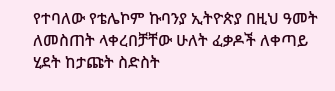የተባለው የቴሌኮም ኩባንያ ኢትዮጵያ በዚህ ዓመት ለመስጠት ላቀረበቻቸው ሁለት ፈቃዶች ለቀጣይ ሂደት ከታጩት ስድስት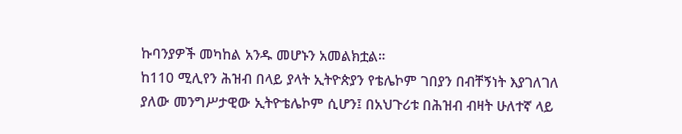ኩባንያዎች መካከል አንዱ መሆኑን አመልክቷል።
ከ110 ሚሊየን ሕዝብ በላይ ያላት ኢትዮጵያን የቴሌኮም ገበያን በብቸኝነት እያገለገለ ያለው መንግሥታዊው ኢትዮቴሌኮም ሲሆን፤ በአህጉሪቱ በሕዝብ ብዛት ሁለተኛ ላይ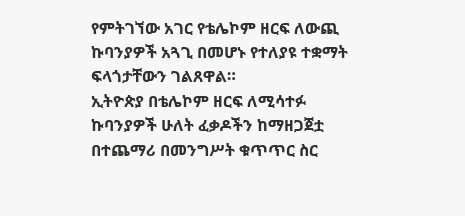የምትገኘው አገር የቴሌኮም ዘርፍ ለውጪ ኩባንያዎች አጓጊ በመሆኑ የተለያዩ ተቋማት ፍላጎታቸውን ገልጸዋል።
ኢትዮጵያ በቴሌኮም ዘርፍ ለሚሳተፉ ኩባንያዎች ሁለት ፈቃዶችን ከማዘጋጀቷ በተጨማሪ በመንግሥት ቁጥጥር ስር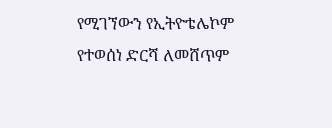የሚገኘውን የኢትዮቴሌኮም የተወሰነ ድርሻ ለመሸጥም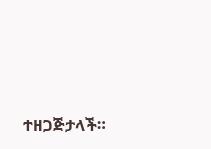ተዘጋጅታላች።